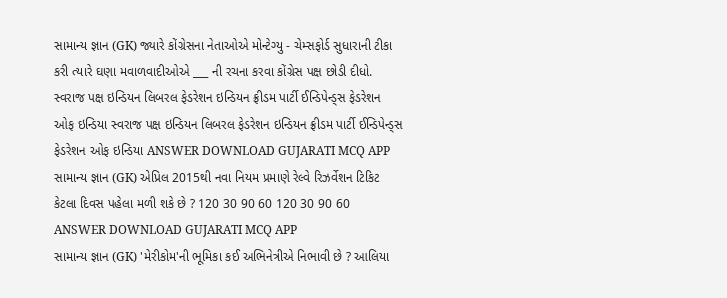સામાન્ય જ્ઞાન (GK) જ્યારે કોંગ્રેસના નેતાઓએ મોન્ટેગ્યુ - ચેમ્સફોર્ડ સુધારાની ટીકા કરી ત્યારે ઘણા મવાળવાદીઓએ ___ ની રચના કરવા કોંગ્રેસ પક્ષ છોડી દીધો. સ્વરાજ પક્ષ ઇન્ડિયન લિબરલ ફેડરેશન ઇન્ડિયન ફ્રીડમ પાર્ટી ઈન્ડિપેન્ડ્સ ફેડરેશન ઓફ ઇન્ડિયા સ્વરાજ પક્ષ ઇન્ડિયન લિબરલ ફેડરેશન ઇન્ડિયન ફ્રીડમ પાર્ટી ઈન્ડિપેન્ડ્સ ફેડરેશન ઓફ ઇન્ડિયા ANSWER DOWNLOAD GUJARATI MCQ APP
સામાન્ય જ્ઞાન (GK) એપ્રિલ 2015થી નવા નિયમ પ્રમાણે રેલ્વે રિઝર્વેશન ટિકિટ કેટલા દિવસ પહેલા મળી શકે છે ? 120 30 90 60 120 30 90 60 ANSWER DOWNLOAD GUJARATI MCQ APP
સામાન્ય જ્ઞાન (GK) 'મેરીકોમ'ની ભૂમિકા કઈ અભિનેત્રીએ નિભાવી છે ? આલિયા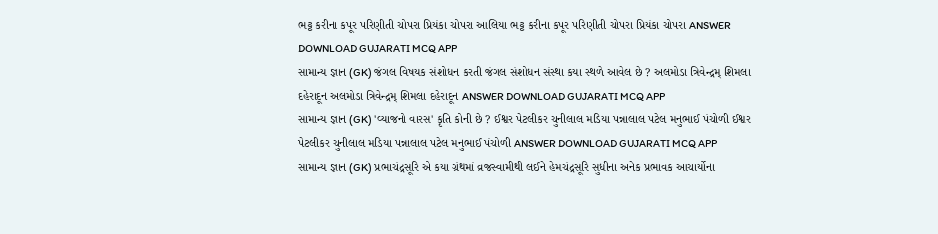ભટ્ટ કરીના કપૂર પરિણીતી ચોપરા પ્રિયંકા ચોપરા આલિયા ભટ્ટ કરીના કપૂર પરિણીતી ચોપરા પ્રિયંકા ચોપરા ANSWER DOWNLOAD GUJARATI MCQ APP
સામાન્ય જ્ઞાન (GK) જંગલ વિષયક સંશોધન કરતી જંગલ સંશોધન સંસ્થા કયા સ્થળે આવેલ છે ? અલમોડા ત્રિવેન્દ્રમ્ શિમલા દહેરાદૂન અલમોડા ત્રિવેન્દ્રમ્ શિમલા દહેરાદૂન ANSWER DOWNLOAD GUJARATI MCQ APP
સામાન્ય જ્ઞાન (GK) 'વ્યાજનો વારસ' કૃતિ કોની છે ? ઈશ્વર પેટલીકર ચુનીલાલ મડિયા પન્નાલાલ પટેલ મનુભાઈ પંચોળી ઈશ્વર પેટલીકર ચુનીલાલ મડિયા પન્નાલાલ પટેલ મનુભાઈ પંચોળી ANSWER DOWNLOAD GUJARATI MCQ APP
સામાન્ય જ્ઞાન (GK) પ્રભાચંદ્રસૂરિ એ કયા ગ્રંથમાં વ્રજસ્વામીથી લઈને હેમચંદ્રસૂરિ સુધીના અનેક પ્રભાવક આચાર્યોના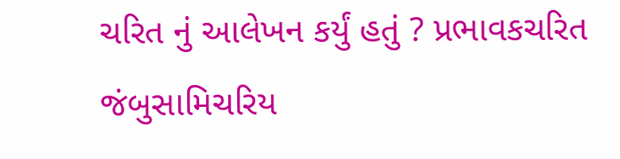ચરિત નું આલેખન કર્યું હતું ? પ્રભાવકચરિત જંબુસામિચરિય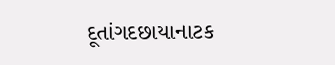દૂતાંગદછાયાનાટક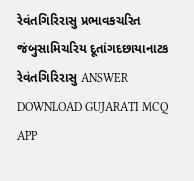રેવંતગિરિરાસુ પ્રભાવકચરિત જંબુસામિચરિય દૂતાંગદછાયાનાટક રેવંતગિરિરાસુ ANSWER DOWNLOAD GUJARATI MCQ APP